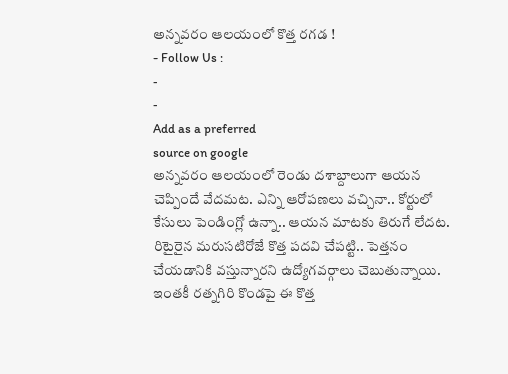అన్నవరం ఆలయంలో కొత్త రగడ !
- Follow Us :
-
-
Add as a preferred
source on google
అన్నవరం ఆలయంలో రెండు దశాబ్దాలుగా ఆయన చెప్పిందే వేదమట. ఎన్ని ఆరోపణలు వచ్చినా.. కోర్టులో కేసులు పెండింగ్లో ఉన్నా.. ఆయన మాటకు తిరుగే లేదట. రిటైరైన మరుసటిరోజే కొత్త పదవి చేపట్టి.. పెత్తనం చేయడానికి వస్తున్నారని ఉద్యోగవర్గాలు చెబుతున్నాయి. ఇంతకీ రత్నగిరి కొండపై ఈ కొత్త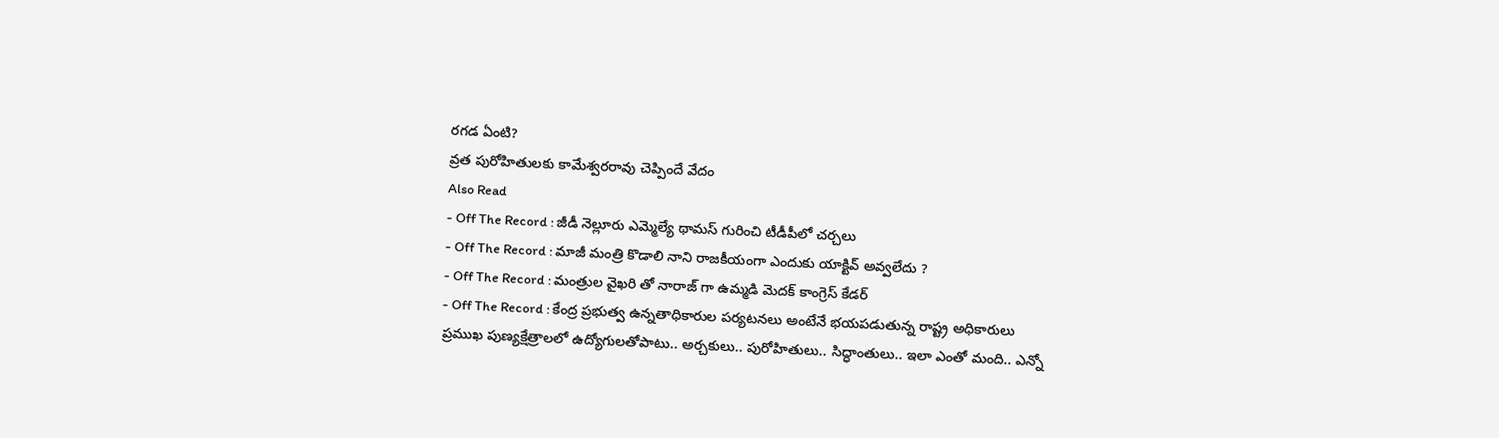రగడ ఏంటి?
వ్రత పురోహితులకు కామేశ్వరరావు చెప్పిందే వేదం
Also Read
- Off The Record : జీడీ నెల్లూరు ఎమ్మెల్యే థామస్ గురించి టీడీపీలో చర్చలు
- Off The Record : మాజీ మంత్రి కొడాలి నాని రాజకీయంగా ఎందుకు యాక్టివ్ అవ్వలేదు ?
- Off The Record : మంత్రుల వైఖరి తో నారాజ్ గా ఉమ్మడి మెదక్ కాంగ్రెస్ కేడర్
- Off The Record : కేంద్ర ప్రభుత్వ ఉన్నతాధికారుల పర్యటనలు అంటేనే భయపడుతున్న రాష్ట్ర అధికారులు
ప్రముఖ పుణ్యక్షేత్రాలలో ఉద్యోగులతోపాటు.. అర్చకులు.. పురోహితులు.. సిద్ధాంతులు.. ఇలా ఎంతో మంది.. ఎన్నో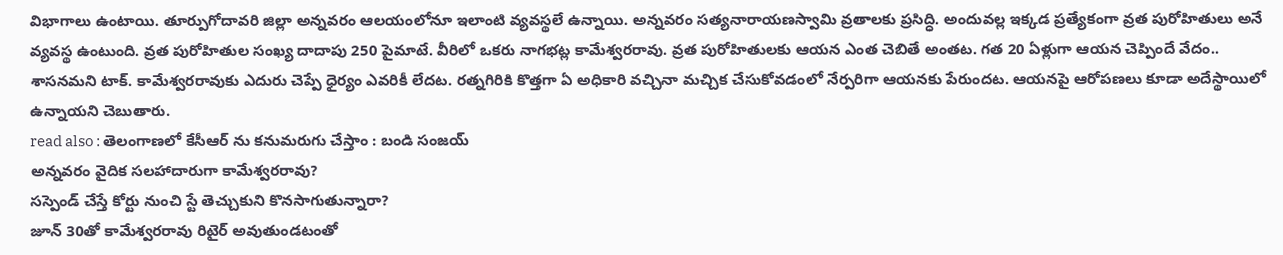విభాగాలు ఉంటాయి. తూర్పుగోదావరి జిల్లా అన్నవరం ఆలయంలోనూ ఇలాంటి వ్యవస్థలే ఉన్నాయి. అన్నవరం సత్యనారాయణస్వామి వ్రతాలకు ప్రసిద్ధి. అందువల్ల ఇక్కడ ప్రత్యేకంగా వ్రత పురోహితులు అనే వ్యవస్థ ఉంటుంది. వ్రత పురోహితుల సంఖ్య దాదాపు 250 పైమాటే. వీరిలో ఒకరు నాగభట్ల కామేశ్వరరావు. వ్రత పురోహితులకు ఆయన ఎంత చెబితే అంతట. గత 20 ఏళ్లుగా ఆయన చెప్పిందే వేదం.. శాసనమని టాక్. కామేశ్వరరావుకు ఎదురు చెప్పే ధైర్యం ఎవరికీ లేదట. రత్నగిరికి కొత్తగా ఏ అధికారి వచ్చినా మచ్చిక చేసుకోవడంలో నేర్పరిగా ఆయనకు పేరుందట. ఆయనపై ఆరోపణలు కూడా అదేస్థాయిలో ఉన్నాయని చెబుతారు.
read also : తెలంగాణలో కేసీఆర్ ను కనుమరుగు చేస్తాం : బండి సంజయ్
అన్నవరం వైదిక సలహాదారుగా కామేశ్వరరావు?
సస్పెండ్ చేస్తే కోర్టు నుంచి స్టే తెచ్చుకుని కొనసాగుతున్నారా?
జూన్ 30తో కామేశ్వరరావు రిటైర్ అవుతుండటంతో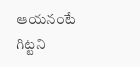ఆయనంటే గిట్టని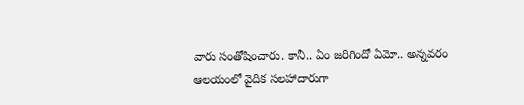వారు సంతోషించారు. కానీ.. ఏం జరిగిందో ఏమో.. అన్నవరం ఆలయంలో వైదిక సలహాదారుగా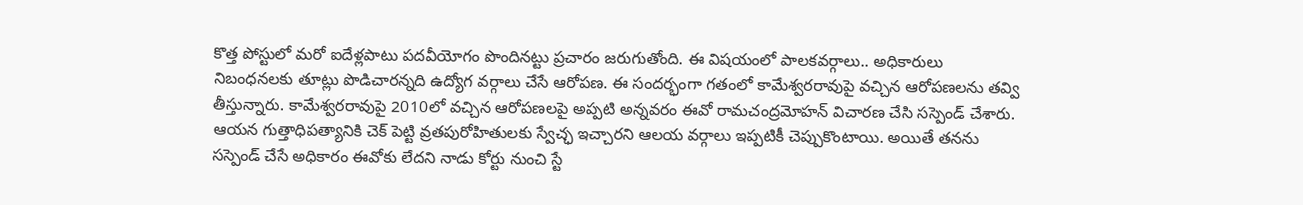కొత్త పోస్టులో మరో ఐదేళ్లపాటు పదవీయోగం పొందినట్టు ప్రచారం జరుగుతోంది. ఈ విషయంలో పాలకవర్గాలు.. అధికారులు నిబంధనలకు తూట్లు పొడిచారన్నది ఉద్యోగ వర్గాలు చేసే ఆరోపణ. ఈ సందర్భంగా గతంలో కామేశ్వరరావుపై వచ్చిన ఆరోపణలను తవ్వి తీస్తున్నారు. కామేశ్వరరావుపై 2010లో వచ్చిన ఆరోపణలపై అప్పటి అన్నవరం ఈవో రామచంద్రమోహన్ విచారణ చేసి సస్పెండ్ చేశారు. ఆయన గుత్తాధిపత్యానికి చెక్ పెట్టి వ్రతపురోహితులకు స్వేచ్ఛ ఇచ్చారని ఆలయ వర్గాలు ఇప్పటికీ చెప్పుకొంటాయి. అయితే తనను సస్పెండ్ చేసే అధికారం ఈవోకు లేదని నాడు కోర్టు నుంచి స్టే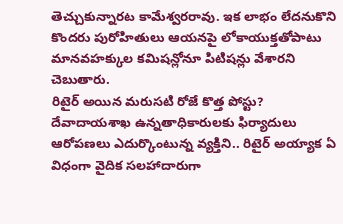తెచ్చుకున్నారట కామేశ్వరరావు. ఇక లాభం లేదనుకొని కొందరు పురోహితులు ఆయనపై లోకాయుక్తతోపాటు మానవహక్కుల కమిషన్లోనూ పిటిషన్లు వేశారని చెబుతారు.
రిటైర్ అయిన మరుసటి రోజే కొత్త పోస్టు?
దేవాదాయశాఖ ఉన్నతాధికారులకు ఫిర్యాదులు
ఆరోపణలు ఎదుర్కొంటున్న వ్యక్తిని.. రిటైర్ అయ్యాక ఏ విధంగా వైదిక సలహాదారుగా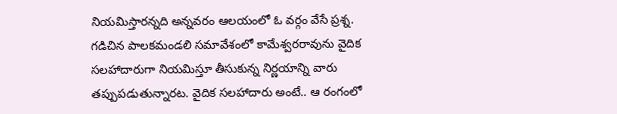నియమిస్తారన్నది అన్నవరం ఆలయంలో ఓ వర్గం వేసే ప్రశ్న. గడిచిన పాలకమండలి సమావేశంలో కామేశ్వరరావును వైదిక సలహాదారుగా నియమిస్తూ తీసుకున్న నిర్ణయాన్ని వారు తప్పుపడుతున్నారట. వైదిక సలహాదారు అంటే.. ఆ రంగంలో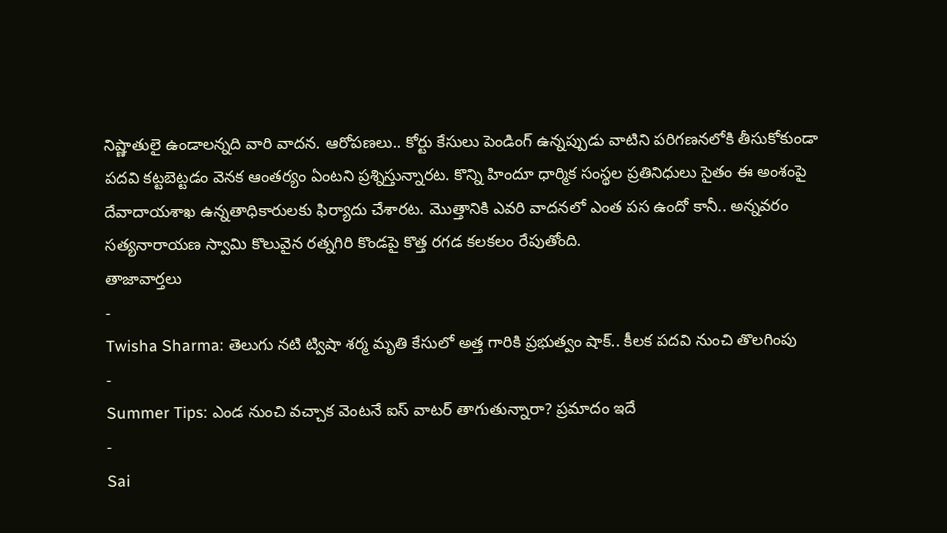నిష్ణాతులై ఉండాలన్నది వారి వాదన. ఆరోపణలు.. కోర్టు కేసులు పెండింగ్ ఉన్నప్పుడు వాటిని పరిగణనలోకి తీసుకోకుండా పదవి కట్టబెట్టడం వెనక ఆంతర్యం ఏంటని ప్రశ్నిస్తున్నారట. కొన్ని హిందూ ధార్మిక సంస్థల ప్రతినిధులు సైతం ఈ అంశంపై దేవాదాయశాఖ ఉన్నతాధికారులకు ఫిర్యాదు చేశారట. మొత్తానికి ఎవరి వాదనలో ఎంత పస ఉందో కానీ.. అన్నవరం సత్యనారాయణ స్వామి కొలువైన రత్నగిరి కొండపై కొత్త రగడ కలకలం రేపుతోంది.
తాజావార్తలు
-
Twisha Sharma: తెలుగు నటి ట్విషా శర్మ మృతి కేసులో అత్త గారికి ప్రభుత్వం షాక్.. కీలక పదవి నుంచి తొలగింపు
-
Summer Tips: ఎండ నుంచి వచ్చాక వెంటనే ఐస్ వాటర్ తాగుతున్నారా? ప్రమాదం ఇదే
-
Sai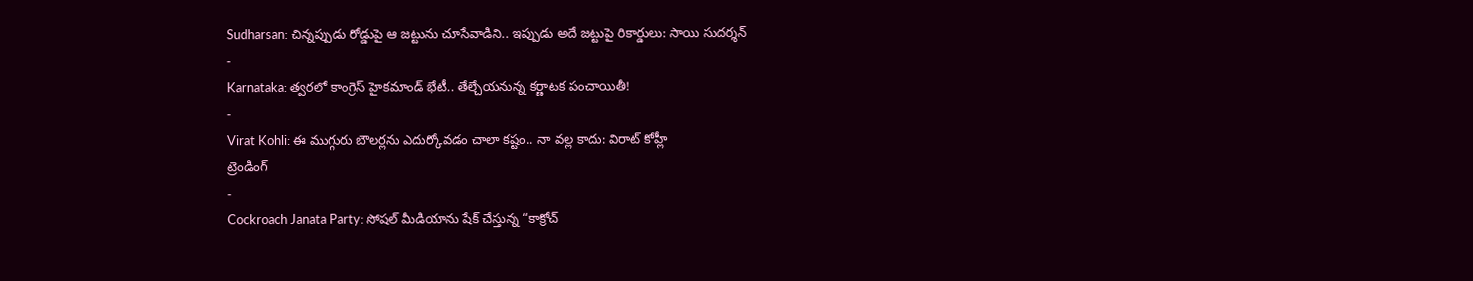Sudharsan: చిన్నప్పుడు రోడ్డుపై ఆ జట్టును చూసేవాడిని.. ఇప్పుడు అదే జట్టుపై రికార్డులు: సాయి సుదర్శన్
-
Karnataka: త్వరలో కాంగ్రెస్ హైకమాండ్ భేటీ.. తేల్చేయనున్న కర్ణాటక పంచాయితీ!
-
Virat Kohli: ఈ ముగ్గురు బౌలర్లను ఎదుర్కోవడం చాలా కష్టం.. నా వల్ల కాదు: విరాట్ కోహ్లీ
ట్రెండింగ్
-
Cockroach Janata Party: సోషల్ మీడియాను షేక్ చేస్తున్న “కాక్రోచ్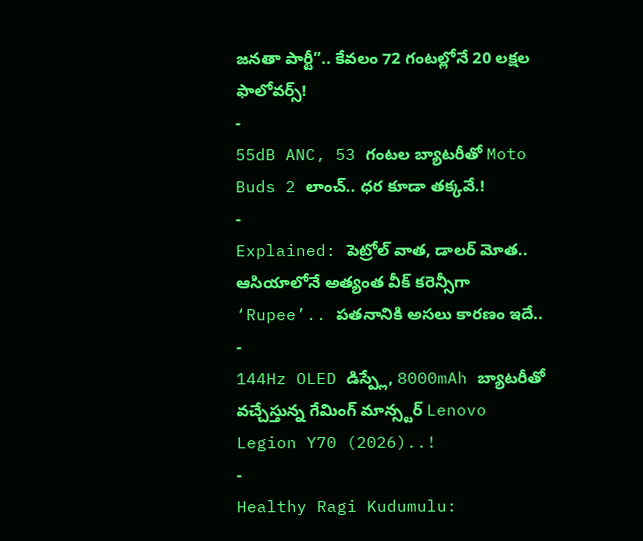జనతా పార్టీ”.. కేవలం 72 గంటల్లోనే 20 లక్షల ఫాలోవర్స్!
-
55dB ANC, 53 గంటల బ్యాటరీతో Moto Buds 2 లాంచ్.. ధర కూడా తక్కవే.!
-
Explained: పెట్రోల్ వాత, డాలర్ మోత.. ఆసియాలోనే అత్యంత వీక్ కరెన్సీగా ‘Rupee’.. పతనానికి అసలు కారణం ఇదే..
-
144Hz OLED డిస్ప్లే, 8000mAh బ్యాటరీతో వచ్చేస్తున్న గేమింగ్ మాన్స్టర్ Lenovo Legion Y70 (2026)..!
-
Healthy Ragi Kudumulu: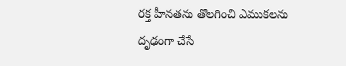రక్త హీనతను తొలగించి ఎముకలను దృఢంగా చేసే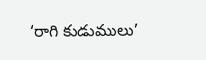‘రాగి కుడుములు’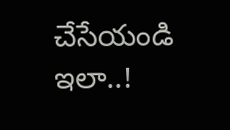చేసేయండి ఇలా..!